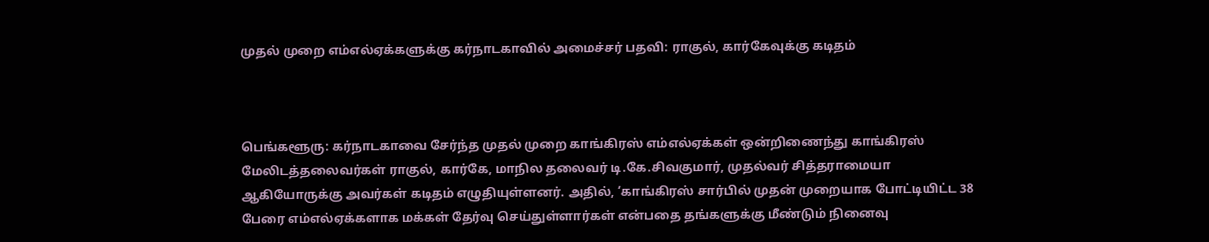முதல் முறை எம்எல்ஏக்களுக்கு கர்நாடகாவில் அமைச்சர் பதவி: ராகுல், கார்கேவுக்கு கடிதம்



பெங்களூரு: கர்நாடகாவை சேர்ந்த முதல் முறை காங்கிரஸ் எம்எல்ஏக்கள் ஒன்றிணைந்து காங்கிரஸ் மேலிடத்தலைவர்கள் ராகுல், கார்கே, மாநில தலைவர் டி.கே.சிவகுமார், முதல்வர் சித்தராமையா ஆகியோருக்கு அவர்கள் கடிதம் எழுதியுள்ளனர். அதில், ‘காங்கிரஸ் சார்பில் முதன் முறையாக போட்டியிட்ட 38 பேரை எம்எல்ஏக்களாக மக்கள் தேர்வு செய்துள்ளார்கள் என்பதை தங்களுக்கு மீண்டும் நினைவு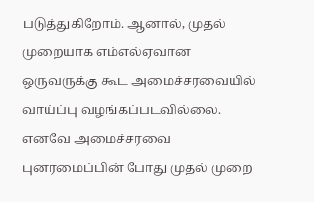படுத்துகிறோம். ஆனால், முதல் முறையாக எம்எல்ஏவான ஒருவருக்கு கூட அமைச்சரவையில் வாய்ப்பு வழங்கப்படவில்லை. எனவே அமைச்சரவை புனரமைப்பின் போது முதல் முறை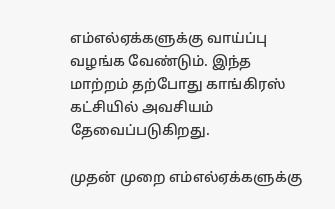எம்எல்ஏக்களுக்கு வாய்ப்பு வழங்க வேண்டும். இந்த மாற்றம் தற்போது காங்கிரஸ் கட்சியில் அவசியம் தேவைப்படுகிறது.

முதன் முறை எம்எல்ஏக்களுக்கு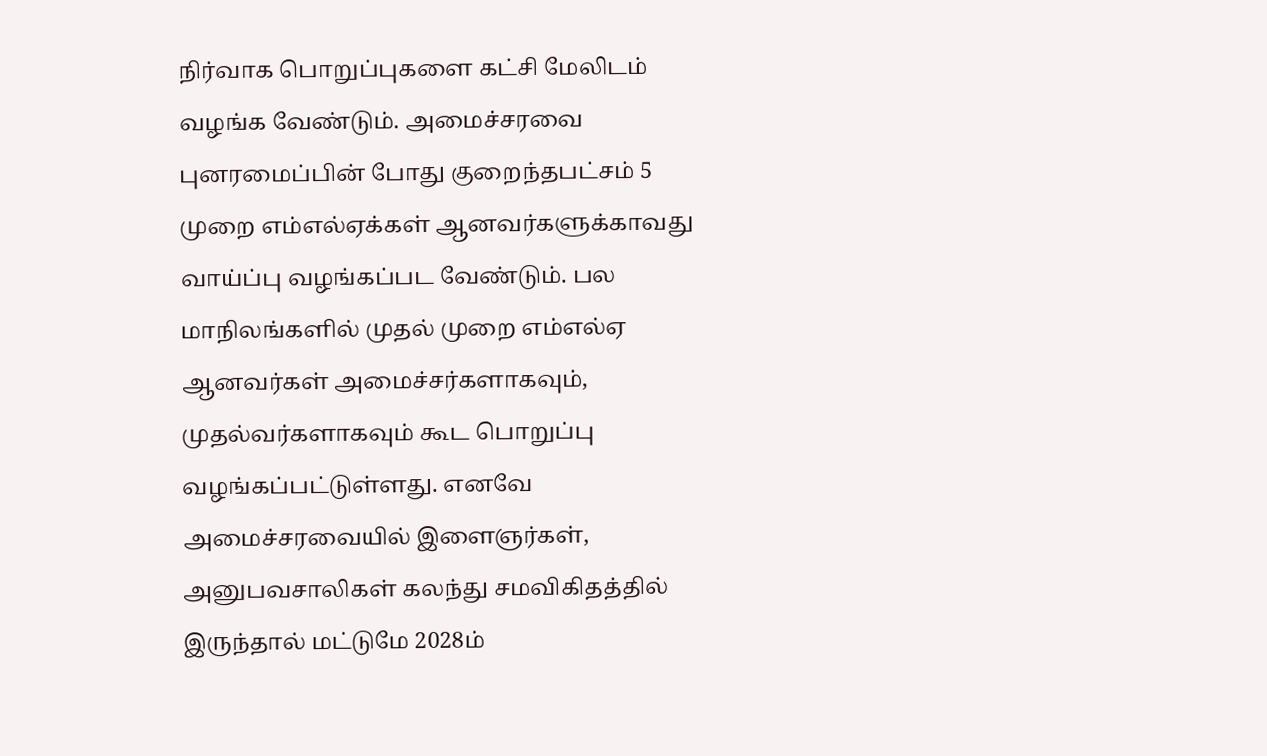நிர்வாக பொறுப்புகளை கட்சி மேலிடம் வழங்க வேண்டும். அமைச்சரவை புனரமைப்பின் போது குறைந்தபட்சம் 5 முறை எம்எல்ஏக்கள் ஆனவர்களுக்காவது வாய்ப்பு வழங்கப்பட வேண்டும். பல மாநிலங்களில் முதல் முறை எம்எல்ஏ ஆனவர்கள் அமைச்சர்களாகவும், முதல்வர்களாகவும் கூட பொறுப்பு வழங்கப்பட்டுள்ளது. எனவே அமைச்சரவையில் இளைஞர்கள், அனுபவசாலிகள் கலந்து சமவிகிதத்தில் இருந்தால் மட்டுமே 2028ம்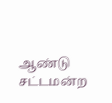ஆண்டு சட்டமன்ற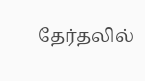தேர்தலில்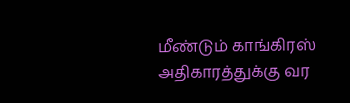மீண்டும் காங்கிரஸ் அதிகாரத்துக்கு வர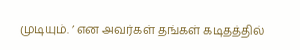முடியும். ’ என அவர்கள் தங்கள் கடிதத்தில்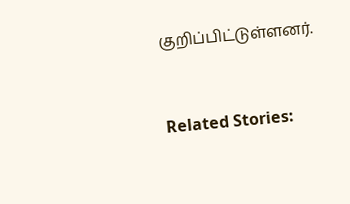குறிப்பிட்டுள்ளனர்.



Related Stories: